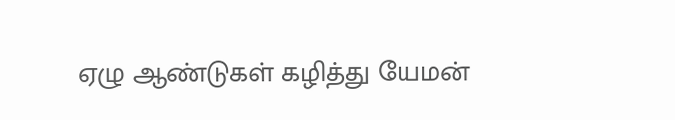ஏழு ஆண்டுகள் கழித்து யேமன்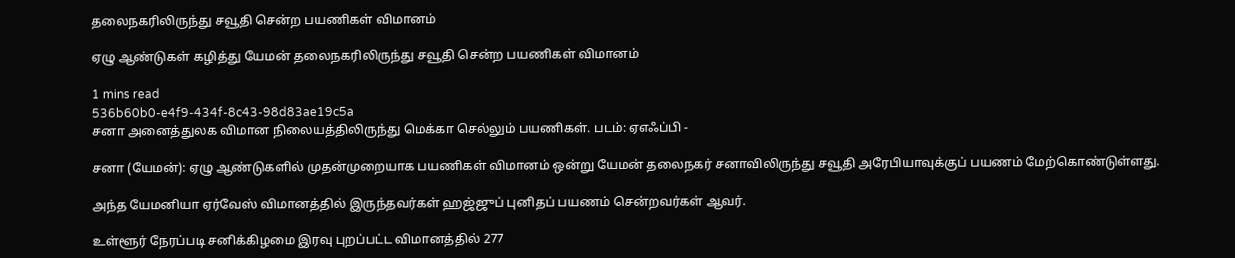தலைநகரிலிருந்து சவூதி சென்ற பயணிகள் விமானம்

ஏழு ஆண்டுகள் கழித்து யேமன் தலைநகரிலிருந்து சவூதி சென்ற பயணிகள் விமானம்

1 mins read
536b60b0-e4f9-434f-8c43-98d83ae19c5a
சனா அனைத்துலக விமான நிலையத்திலிருந்து மெக்கா செல்லும் பயணிகள். படம்: ஏஎஃப்பி -

சனா (யேமன்): ஏழு ஆண்டுகளில் முதன்முறையாக பயணிகள் விமானம் ஒன்று யேமன் தலைநகர் சனாவிலிருந்து சவூதி அரேபியாவுக்குப் பயணம் மேற்கொண்டுள்ளது.

அந்த யேமனியா ஏர்வேஸ் விமானத்தில் இருந்தவர்கள் ஹஜ்ஜுப் புனிதப் பயணம் சென்றவர்கள் ஆவர்.

உள்ளூர் நேரப்படி சனிக்கிழமை இரவு புறப்பட்ட விமானத்தில் 277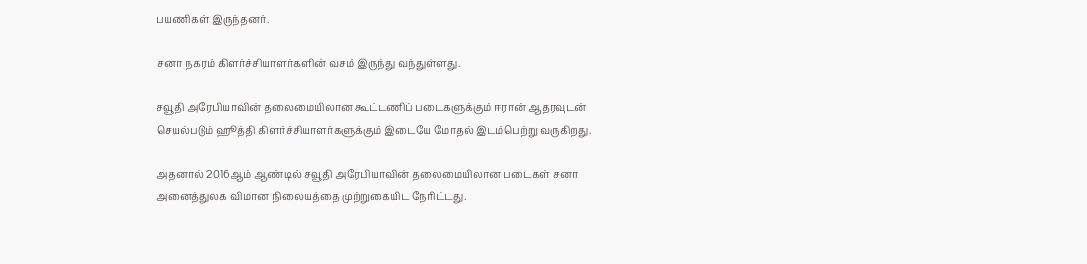பயணிகள் இருந்தனர்.

சனா நகரம் கிளர்ச்சியாளர்களின் வசம் இருந்து வந்துள்ளது.

சவூதி அரேபியாவின் தலைமையிலான கூட்டணிப் படைகளுக்கும் ஈரான் ஆதரவுடன் செயல்படும் ஹூத்தி கிளர்ச்சியாளர்களுக்கும் இடையே மோதல் இடம்பெற்று வருகிறது.

அதனால் 2016ஆம் ஆண்டில் சவூதி அரேபியாவின் தலைமையிலான படைகள் சனா அனைத்துலக விமான நிலையத்தை முற்றுகையிட நேரிட்டது.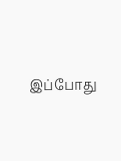இப்போது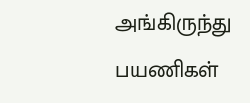அங்கிருந்து பயணிகள்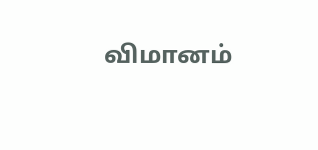விமானம்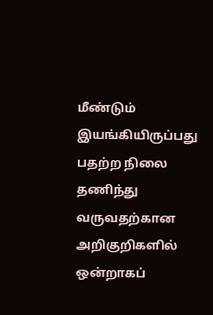மீண்டும் இயங்கியிருப்பது பதற்ற நிலை தணிந்து வருவதற்கான அறிகுறிகளில் ஒன்றாகப்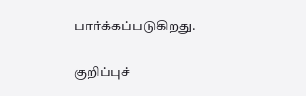பார்க்கப்படுகிறது.

குறிப்புச்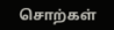சொற்கள்